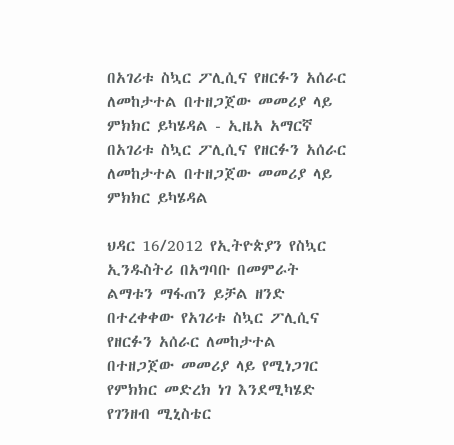በአገሪቱ ስኳር ፖሊሲና የዘርፉን አሰራር ለመከታተል በተዘጋጀው መመሪያ ላይ ምክክር ይካሄዳል - ኢዜአ አማርኛ
በአገሪቱ ስኳር ፖሊሲና የዘርፉን አሰራር ለመከታተል በተዘጋጀው መመሪያ ላይ ምክክር ይካሄዳል

ህዳር 16/2012 የኢትዮጵያን የስኳር ኢንዱስትሪ በአግባቡ በመምራት ልማቱን ማፋጠን ይቻል ዘንድ በተረቀቀው የአገሪቱ ስኳር ፖሊሲና የዘርፉን አሰራር ለመከታተል በተዘጋጀው መመሪያ ላይ የሚነጋገር የምክክር መድረክ ነገ እንደሚካሄድ የገንዘብ ሚኒስቴር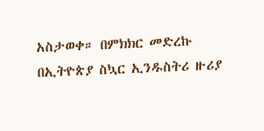አስታወቀ። በምክክር መድረኩ በኢትዮጵያ ስኳር ኢንዱስትሪ ዙሪያ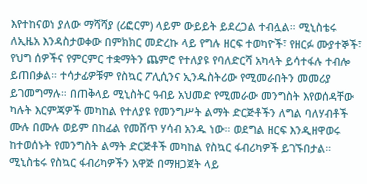እየተከናወነ ያለው ማሻሻያ (ሪፎርም) ላይም ውይይት ይደረጋል ተብሏል። ሚኒስቴሩ ለኢዜአ እንዳስታወቀው በምክክር መድረኩ ላይ የግሉ ዘርፍ ተወካዮች፣ የዘርፉ ሙያተኞች፣ የህግ ሰዎችና የምርምር ተቋማትን ጨምሮ የተለያዩ የባለድርሻ አካላት ይሳተፋሉ ተብሎ ይጠበቃል። ተሳታፊዎቹም የስኳር ፖሊሲንና ኢንዱስትሪው የሚመራበትን መመሪያ ይገመግማሉ። በጠቅላይ ሚኒስትር ዓብይ አህመድ የሚመራው መንግስት እየወሰዳቸው ካሉት እርምጃዎች መካከል የተለያዩ የመንግሥት ልማት ድርጅቶችን ለግል ባለሃብቶች ሙሉ በሙሉ ወይም በከፊል የመሸጥ ሃሳብ አንዱ ነው። ወደግል ዘርፍ እንዲዘዋወሩ ከተወሰኑት የመንግስት ልማት ድርጅቶች መካከል የስኳር ፋብሪካዎች ይገኙበታል። ሚኒስቴሩ የስኳር ፋብሪካዎችን አዋጅ በማዘጋጀት ላይ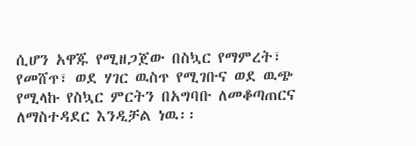ሲሆን አዋጁ የሚዘጋጀው በስኳር የማምረት፣ የመሸጥ፣ ወደ ሃገር ዉስጥ የሚገቡና ወደ ዉጭ የሚላኩ የስኳር ምርትን በአግባቡ ለመቆጣጠርና ለማስተዳደር እንዲቻል ነዉ፡፡